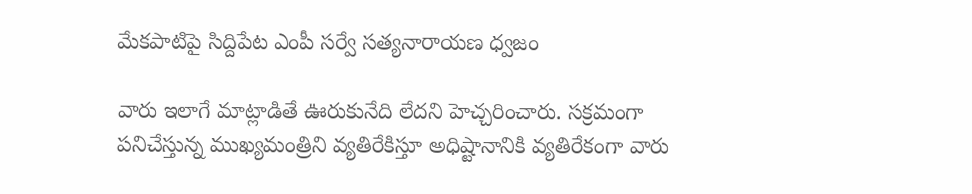మేకపాటిపై సిద్దిపేట ఎంపీ సర్వే సత్యనారాయణ ధ్వజం

వారు ఇలాగే మాట్లాడితే ఊరుకునేది లేదని హెచ్చరించారు. సక్రమంగా పనిచేస్తున్న ముఖ్యమంత్రిని వ్యతిరేకిస్తూ అధిష్టానానికి వ్యతిరేకంగా వారు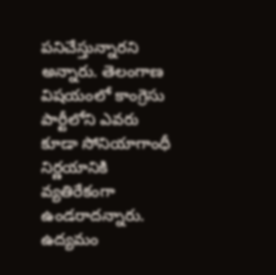పనిచేస్తున్నారని అన్నారు. తెలంగాణ విషయంలో కాంగ్రెసు పార్టీలోని ఎవరు కూడా సోనియాగాంధీ నిర్ణయానికి వ్యతిరేకంగా ఉండరాదన్నారు. ఉద్యమం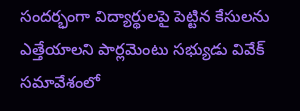సందర్భంగా విద్యార్థులపై పెట్టిన కేసులను ఎత్తేయాలని పార్లమెంటు సభ్యుడు వివేక్ సమావేశంలో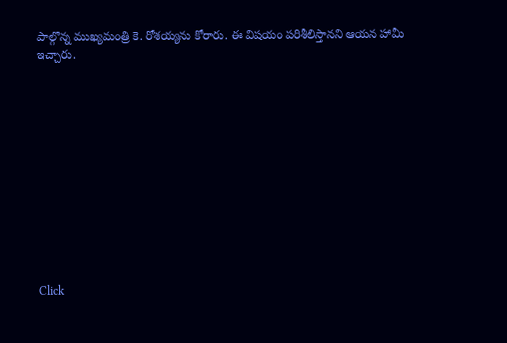పాల్గొన్న ముఖ్యమంత్రి కె. రోశయ్యను కోరారు. ఈ విషయం పరిశీలిస్తానని ఆయన హామీ ఇచ్చారు.












Click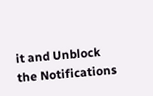it and Unblock the Notifications